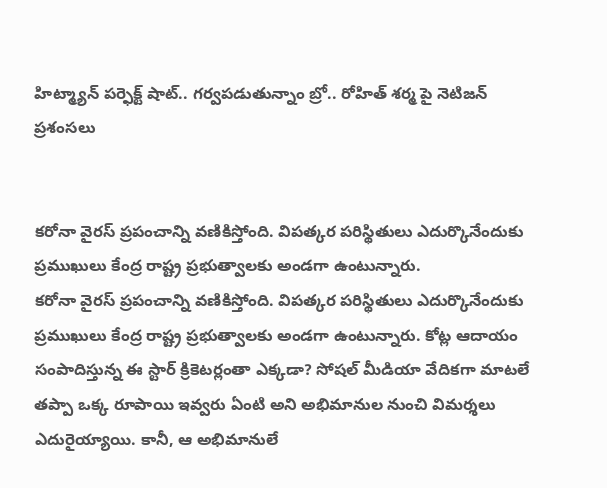హిట్మ్యాన్ పర్ఫెక్ట్ షాట్.. గర్వపడుతున్నాం బ్రో.. రోహిత్ శర్మ పై నెటిజన్ ప్రశంసలు


కరోనా వైరస్ ప్రపంచాన్ని వణికిస్తోంది. విపత్కర పరిస్థితులు ఎదుర్కొనేందుకు ప్రముఖులు కేంద్ర రాష్ట్ర ప్రభుత్వాలకు అండగా ఉంటున్నారు.
కరోనా వైరస్ ప్రపంచాన్ని వణికిస్తోంది. విపత్కర పరిస్థితులు ఎదుర్కొనేందుకు ప్రముఖులు కేంద్ర రాష్ట్ర ప్రభుత్వాలకు అండగా ఉంటున్నారు. కోట్ల ఆదాయం సంపాదిస్తున్న ఈ స్టార్ క్రికెటర్లంతా ఎక్కడా? సోషల్ మీడియా వేదికగా మాటలే తప్పా ఒక్క రూపాయి ఇవ్వరు ఏంటి అని అభిమానుల నుంచి విమర్శలు ఎదురైయ్యాయి. కానీ, ఆ అభిమానులే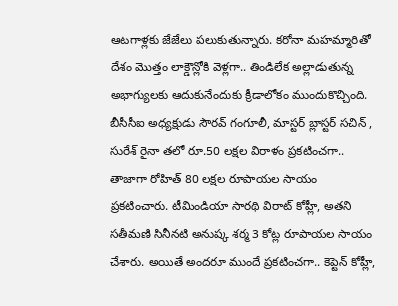ఆటగాళ్లకు జేజేలు పలుకుతున్నారు. కరోనా మహమ్మారితో దేశం మొత్తం లాక్డౌన్లోకి వెళ్లగా.. తిండిలేక అల్లాడుతున్న అభాగ్యులకు ఆదుకునేందుకు క్రీడాలోకం ముందుకొచ్చింది.
బీసీసీఐ అధ్యక్షుడు సౌరవ్ గంగూలీ, మాస్టర్ బ్లాస్టర్ సచిన్ , సురేశ్ రైనా తలో రూ.50 లక్షల విరాళం ప్రకటించగా.. తాజాగా రోహిత్ 80 లక్షల రూపాయల సాయం ప్రకటించారు. టీమిండియా సారథి విరాట్ కోహ్లీ, అతని సతీమణి సినీనటి అనుష్క శర్మ 3 కోట్ల రూపాయల సాయం చేశారు. అయితే అందరూ ముందే ప్రకటించగా.. కెప్టెన్ కోహ్లీ,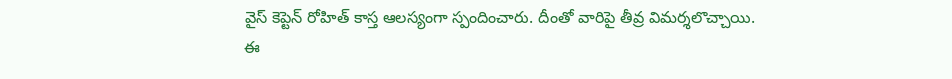వైస్ కెప్టెన్ రోహిత్ కాస్త ఆలస్యంగా స్పందించారు. దీంతో వారిపై తీవ్ర విమర్శలొచ్చాయి.
ఈ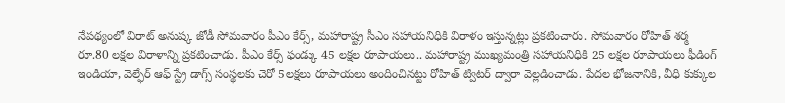నేపథ్యంలో విరాట్ అనుష్క జోడీ సోమవారం పీఎం కేర్స్, మహారాష్ట్ర సీఎం సహాయనిధికి విరాళం ఇస్తున్నట్లు ప్రకటించారు. సోమవారం రోహిత్ శర్మ రూ.80 లక్షల విరాళాన్ని ప్రకటించాడు. పీఎం కేర్స్ ఫండ్కు 45 లక్షల రూపాయలు.. మహారాష్ట్ర ముఖ్యమంత్రి సహాయనిధికి 25 లక్షల రూపాయలు ఫీడింగ్ ఇండియా, వెల్ఫేర్ ఆఫ్ స్ట్రే డాగ్స్ సంస్థలకు చెరో 5లక్షలు రూపాయలు అందించినట్టు రోహిత్ ట్విటర్ ద్వారా వెల్లడించాడు. పేదల భోజనానికి, వీధి కుక్కుల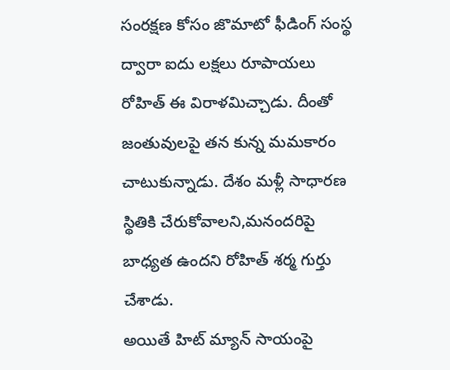సంరక్షణ కోసం జొమాటో ఫీడింగ్ సంస్థ ద్వారా ఐదు లక్షలు రూపాయలు రోహిత్ ఈ విరాళమిచ్చాడు. దీంతో జంతువులపై తన కున్న మమకారం చాటుకున్నాడు. దేశం మళ్లీ సాధారణ స్థితికి చేరుకోవాలని,మనందరిపై బాధ్యత ఉందని రోహిత్ శర్మ గుర్తు చేశాడు.
అయితే హిట్ మ్యాన్ సాయంపై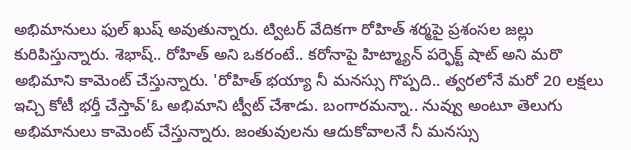అభిమానులు ఫుల్ ఖుష్ అవుతున్నారు. ట్విటర్ వేదికగా రోహిత్ శర్మపై ప్రశంసల జల్లు కురిపిస్తున్నారు. శెభాష్.. రోహిత్ అని ఒకరంటే.. కరోనాపై హిట్మ్యాన్ పర్ఫెక్ట్ షాట్ అని మరొ అభిమాని కామెంట్ చేస్తున్నారు. 'రోహిత్ భయ్యా నీ మనస్సు గొప్పది.. త్వరలోనే మరో 20 లక్షలు ఇచ్చి కోటీ భర్తీ చేస్తావ్'ఓ అభిమాని ట్వీట్ చేశాడు. బంగారమన్నా.. నువ్వు అంటూ తెలుగు అభిమానులు కామెంట్ చేస్తున్నారు. జంతువులను ఆదుకోవాలనే నీ మనస్సు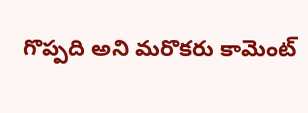గొప్పది అని మరొకరు కామెంట్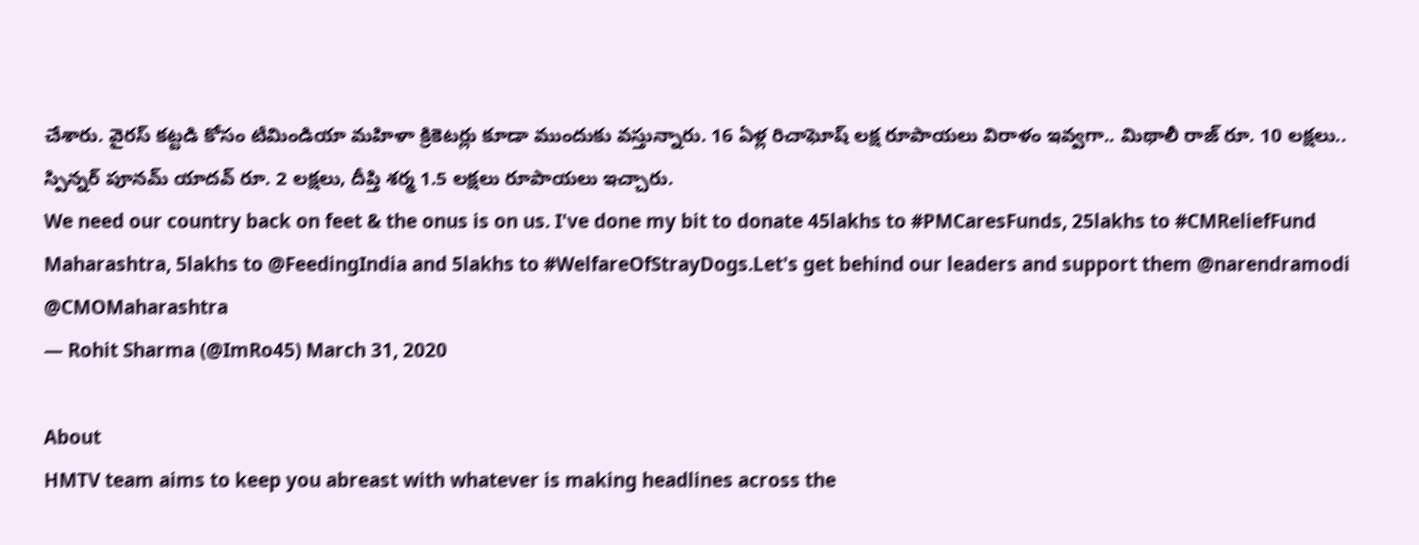చేశారు. వైరస్ కట్టడి కోసం టీమిండియా మహిళా క్రికెటర్లు కూడా ముందుకు వస్తున్నారు. 16 ఏళ్ల రిచాఘోష్ లక్ష రూపాయలు విరాళం ఇవ్వగా.. మిథాలీ రాజ్ రూ. 10 లక్షలు.. స్పిన్నర్ పూనమ్ యాదవ్ రూ. 2 లక్షలు, దీప్తి శర్మ 1.5 లక్షలు రూపాయలు ఇచ్చారు.
We need our country back on feet & the onus is on us. I've done my bit to donate 45lakhs to #PMCaresFunds, 25lakhs to #CMReliefFund Maharashtra, 5lakhs to @FeedingIndia and 5lakhs to #WelfareOfStrayDogs.Let's get behind our leaders and support them @narendramodi @CMOMaharashtra
— Rohit Sharma (@ImRo45) March 31, 2020

About
HMTV team aims to keep you abreast with whatever is making headlines across the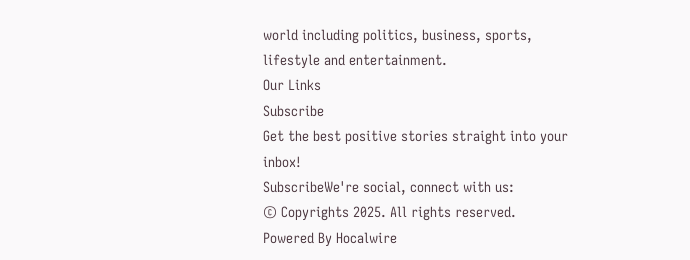world including politics, business, sports, lifestyle and entertainment.
Our Links
Subscribe
Get the best positive stories straight into your inbox!
SubscribeWe're social, connect with us:
© Copyrights 2025. All rights reserved.
Powered By Hocalwire